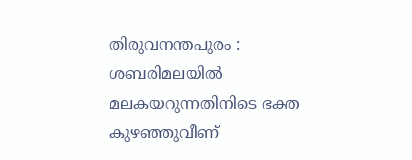തിരുവനന്തപുരം : ശബരിമലയിൽ മലകയറുന്നതിനിടെ ഭക്ത കുഴഞ്ഞുവീണ്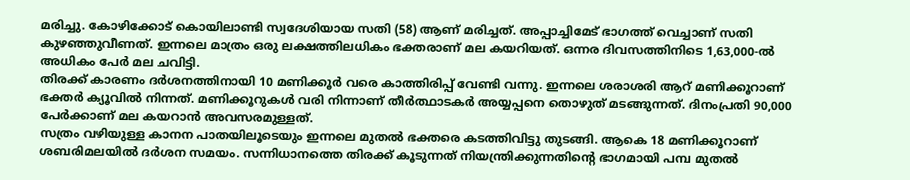മരിച്ചു. കോഴിക്കോട് കൊയിലാണ്ടി സ്വദേശിയായ സതി (58) ആണ് മരിച്ചത്. അപ്പാച്ചിമേട് ഭാഗത്ത് വെച്ചാണ് സതി കുഴഞ്ഞുവീണത്. ഇന്നലെ മാത്രം ഒരു ലക്ഷത്തിലധികം ഭക്തരാണ് മല കയറിയത്. ഒന്നര ദിവസത്തിനിടെ 1,63,000-ൽ അധികം പേർ മല ചവിട്ടി.
തിരക്ക് കാരണം ദർശനത്തിനായി 10 മണിക്കൂർ വരെ കാത്തിരിപ്പ് വേണ്ടി വന്നു. ഇന്നലെ ശരാശരി ആറ് മണിക്കൂറാണ് ഭക്തർ ക്യൂവിൽ നിന്നത്. മണിക്കൂറുകൾ വരി നിന്നാണ് തീർത്ഥാടകർ അയ്യപ്പനെ തൊഴുത് മടങ്ങുന്നത്. ദിനംപ്രതി 90,000 പേർക്കാണ് മല കയറാൻ അവസരമുള്ളത്.
സത്രം വഴിയുള്ള കാനന പാതയിലൂടെയും ഇന്നലെ മുതൽ ഭക്തരെ കടത്തിവിട്ടു തുടങ്ങി. ആകെ 18 മണിക്കൂറാണ് ശബരിമലയിൽ ദർശന സമയം. സന്നിധാനത്തെ തിരക്ക് കൂടുന്നത് നിയന്ത്രിക്കുന്നതിന്റെ ഭാഗമായി പമ്പ മുതൽ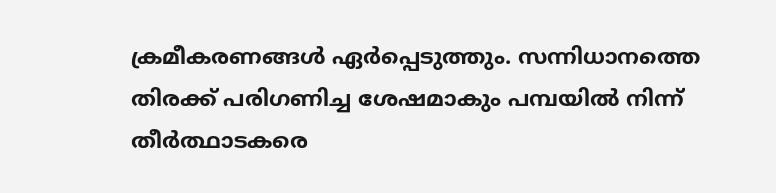ക്രമീകരണങ്ങൾ ഏർപ്പെടുത്തും. സന്നിധാനത്തെ തിരക്ക് പരിഗണിച്ച ശേഷമാകും പമ്പയിൽ നിന്ന് തീർത്ഥാടകരെ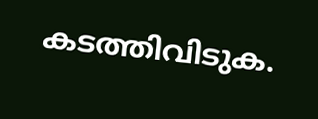കടത്തിവിടുക.